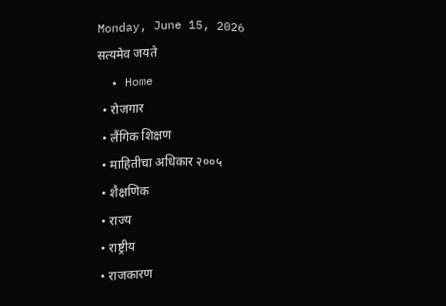Monday, June 15, 2026
सत्यमेव जयते
  • Home
  • रोजगार
  • लैंगिक शिक्षण
  • माहितीचा अधिकार २००५
  • शैक्षणिक
  • राज्य
  • राष्ट्रीय
  • राजकारण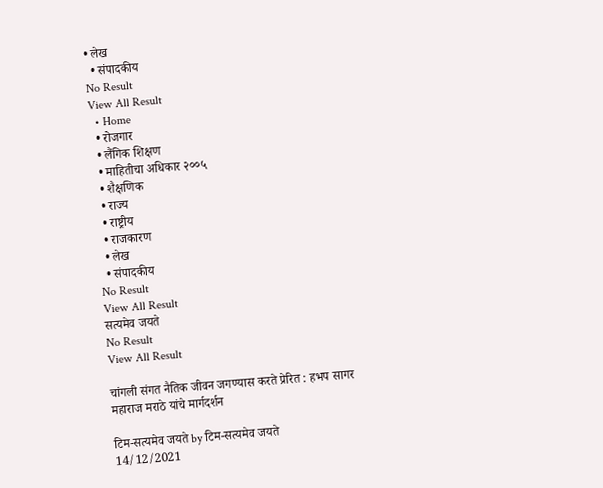• लेख
  • संपादकीय
No Result
View All Result
  • Home
  • रोजगार
  • लैंगिक शिक्षण
  • माहितीचा अधिकार २००५
  • शैक्षणिक
  • राज्य
  • राष्ट्रीय
  • राजकारण
  • लेख
  • संपादकीय
No Result
View All Result
सत्यमेव जयते
No Result
View All Result

चांगली संगत नैतिक जीवन जगण्यास करते प्रेरित : हभप सागर महाराज मराठे यांचे मार्गदर्शन

टिम-सत्यमेव जयते by टिम-सत्यमेव जयते
14/12/2021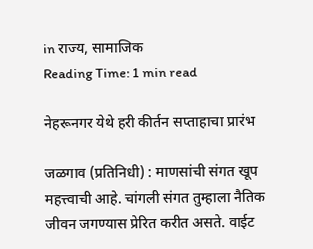in राज्य, सामाजिक
Reading Time: 1 min read

नेहरूनगर येथे हरी कीर्तन सप्ताहाचा प्रारंभ

जळगाव (प्रतिनिधी) : माणसांची संगत खूप महत्त्वाची आहे. चांगली संगत तुम्हाला नैतिक जीवन जगण्यास प्रेरित करीत असते. वाईट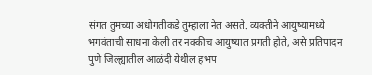संगत तुमच्या अधोगतीकडे तुम्हाला नेत असते. व्यक्तीने आयुष्यामध्ये भगवंताची साधना केली तर नक्कीच आयुष्यात प्रगती होते, असे प्रतिपादन पुणे जिल्ह्यातील आळंदी येथील हभप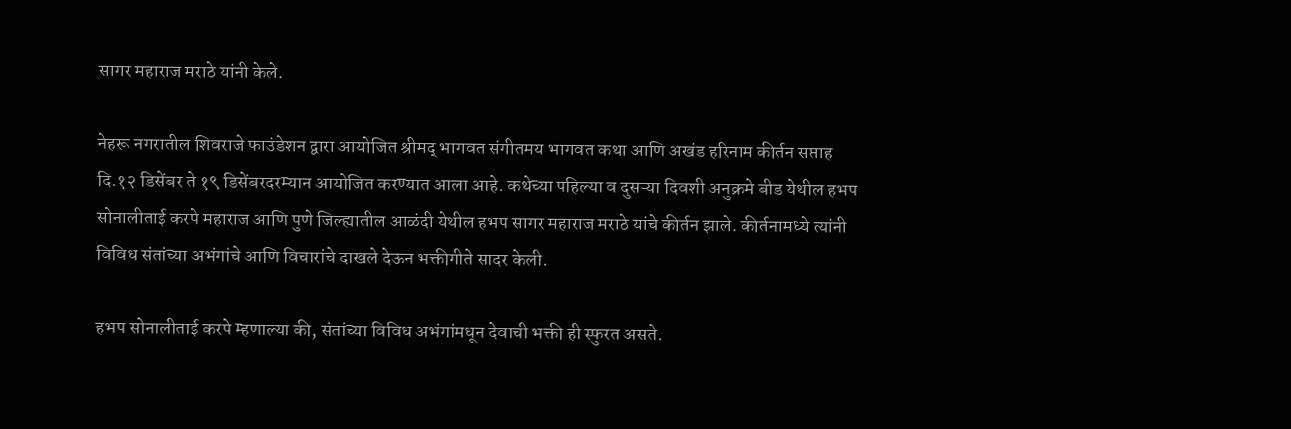सागर महाराज मराठे यांनी केले.

नेहरू नगरातील शिवराजे फाउंडेशन द्वारा आयोजित श्रीमद् भागवत संगीतमय भागवत कथा आणि अखंड हरिनाम कीर्तन सप्ताह दि.१२ डिसेंबर ते १९ डिसेंबरदरम्यान आयोजित करण्यात आला आहे. कथेच्या पहिल्या व दुसऱ्या दिवशी अनुक्रमे बीड येथील हभप सोनालीताई करपे महाराज आणि पुणे जिल्ह्यातील आळंदी येथील हभप सागर महाराज मराठे यांचे कीर्तन झाले. कीर्तनामध्ये त्यांनी विविध संतांच्या अभंगांचे आणि विचारांचे दाखले देऊन भक्तीगीते सादर केली.

हभप सोनालीताई करपे म्हणाल्या की, संतांच्या विविध अभंगांमधून देवाची भक्ती ही स्फुरत असते.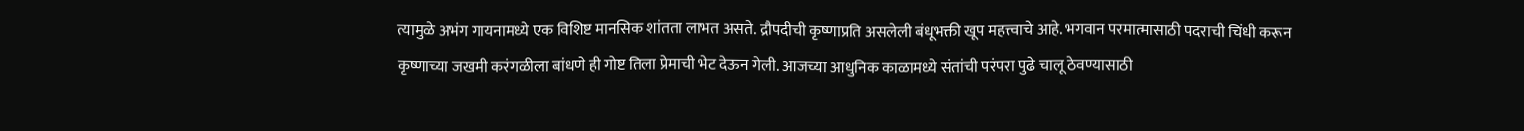त्यामुळे अभंग गायनामध्ये एक विशिष्ट मानसिक शांतता लाभत असते. द्रौपदीची कृष्णाप्रति असलेली बंधूभक्ती खूप महत्त्वाचे आहे. भगवान परमात्मासाठी पदराची चिंधी करून कृष्णाच्या जखमी करंगळीला बांधणे ही गोष्ट तिला प्रेमाची भेट देऊन गेली. आजच्या आधुनिक काळामध्ये संतांची परंपरा पुढे चालू ठेवण्यासाठी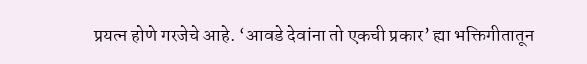प्रयत्न होणे गरजेचे आहे. ‘आवडे देवांना तो एकची प्रकार’ ह्या भक्तिगीतातून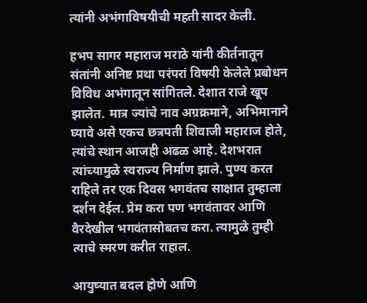त्यांनी अभंगाविषयीची महती सादर केली.

हभप सागर महाराज मराठे यांनी कीर्तनातून संतांनी अनिष्ट प्रथा परंपरां विषयी केलेले प्रबोधन विविध अभंगातून सांगितले. देशात राजे खूप झालेत. मात्र ज्यांचे नाव अग्रक्रमाने, अभिमानाने घ्यावे असे एकच छत्रपती शिवाजी महाराज होते, त्यांचे स्थान आजही अढळ आहे. देशभरात त्यांच्यामुळे स्वराज्य निर्माण झाले. पुण्य करत राहिले तर एक दिवस भगवंतच साक्षात तुम्हाला दर्शन देईल. प्रेम करा पण भगवंतावर आणि वैरदेखील भगवंतासोबतच करा. त्यामुळे तुम्ही त्याचे स्मरण करीत राहाल.

आयुष्यात बदल होणे आणि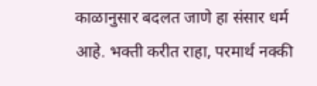काळानुसार बदलत जाणे हा संसार धर्म आहे. भक्ती करीत राहा, परमार्थ नक्की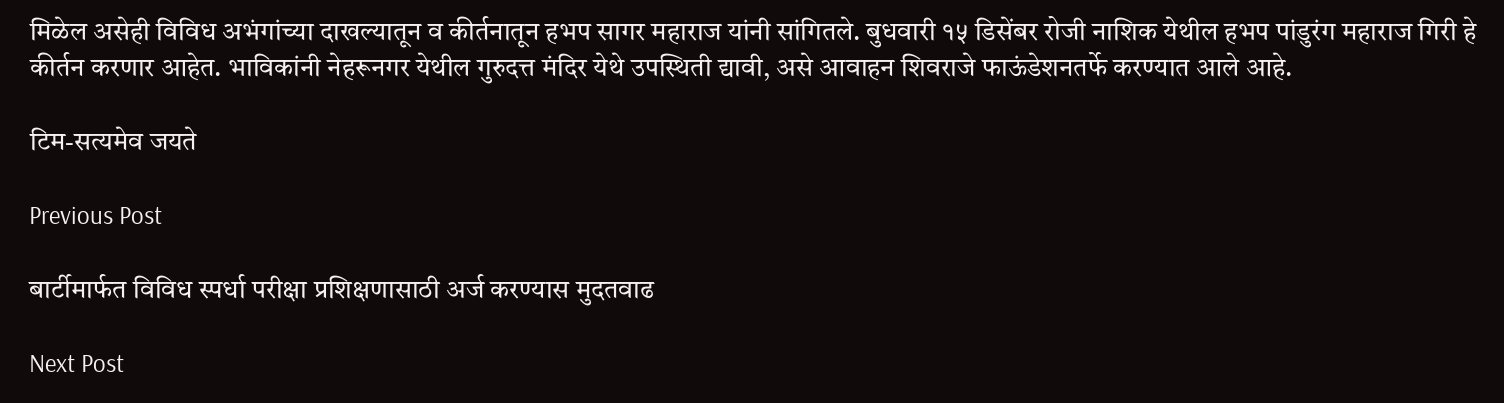मिळेल असेही विविध अभंगांच्या दाखल्यातून व कीर्तनातून हभप सागर महाराज यांनी सांगितले. बुधवारी १५ डिसेंबर रोजी नाशिक येथील हभप पांडुरंग महाराज गिरी हे कीर्तन करणार आहेत. भाविकांनी नेहरूनगर येथील गुरुदत्त मंदिर येथे उपस्थिती द्यावी, असे आवाहन शिवराजे फाऊंडेशनतर्फे करण्यात आले आहे.

टिम-सत्यमेव जयते

Previous Post

बार्टीमार्फत विविध स्पर्धा परीक्षा प्रशिक्षणासाठी अर्ज करण्यास मुदतवाढ

Next Post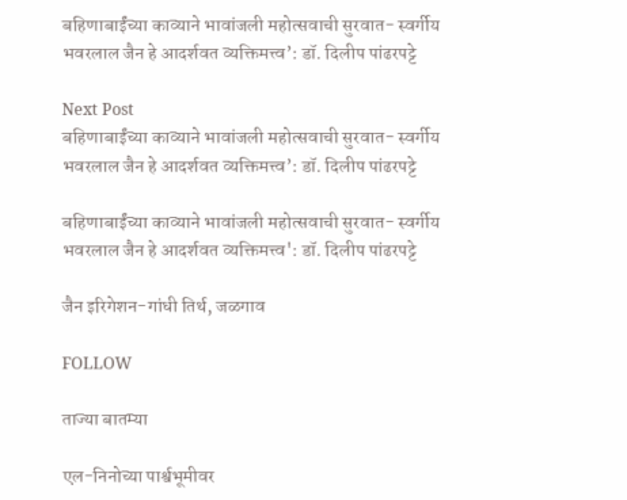बहिणाबाईंच्या काव्याने भावांजली महोत्सवाची सुरवात- स्वर्गीय भवरलाल जैन हे आदर्शवत व्यक्तिमत्त्व’: डॉ. दिलीप पांढरपट्टे

Next Post
बहिणाबाईंच्या काव्याने भावांजली महोत्सवाची सुरवात- स्वर्गीय भवरलाल जैन हे आदर्शवत व्यक्तिमत्त्व’: डॉ. दिलीप पांढरपट्टे

बहिणाबाईंच्या काव्याने भावांजली महोत्सवाची सुरवात- स्वर्गीय भवरलाल जैन हे आदर्शवत व्यक्तिमत्त्व': डॉ. दिलीप पांढरपट्टे

जैन इरिगेशन-गांधी तिर्थ, जळगाव

FOLLOW

ताज्या बातम्या

एल-निनोच्या पार्श्वभूमीवर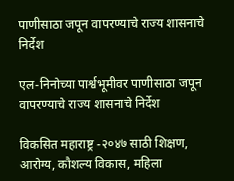पाणीसाठा जपून वापरण्याचे राज्य शासनाचे निर्देश

एल-निनोच्या पार्श्वभूमीवर पाणीसाठा जपून वापरण्याचे राज्य शासनाचे निर्देश

विकसित महाराष्ट्र -२०४७ साठी शिक्षण, आरोग्य, कौशल्य विकास, महिला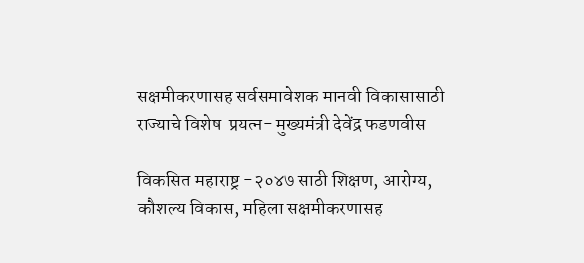सक्षमीकरणासह सर्वसमावेशक मानवी विकासासाठी राज्याचे विशेष  प्रयत्न- मुख्यमंत्री देवेंद्र फडणवीस

विकसित महाराष्ट्र -२०४७ साठी शिक्षण, आरोग्य, कौशल्य विकास, महिला सक्षमीकरणासह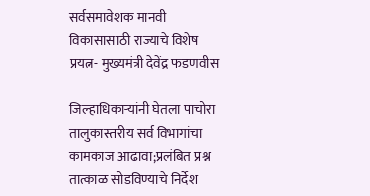सर्वसमावेशक मानवी विकासासाठी राज्याचे विशेष  प्रयत्न- मुख्यमंत्री देवेंद्र फडणवीस

जिल्हाधिकाऱ्यांनी घेतला पाचोरा तालुकास्तरीय सर्व विभागांचा कामकाज आढावा;प्रलंबित प्रश्न तात्काळ सोडविण्याचे निर्देश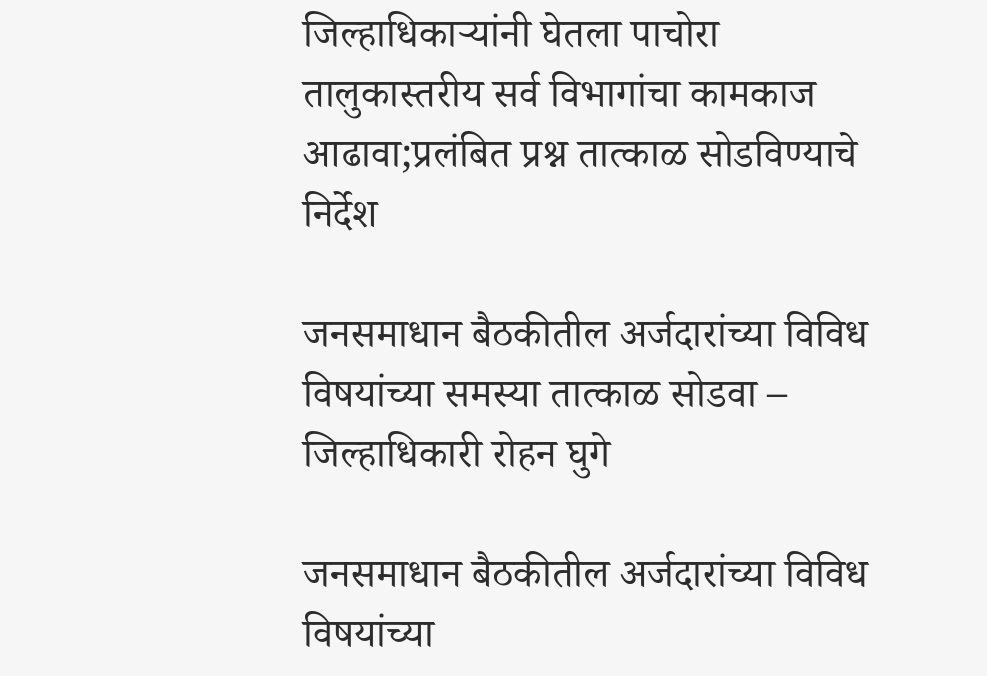जिल्हाधिकाऱ्यांनी घेतला पाचोरा तालुकास्तरीय सर्व विभागांचा कामकाज आढावा;प्रलंबित प्रश्न तात्काळ सोडविण्याचे निर्देश

जनसमाधान बैठकीतील अर्जदारांच्या विविध विषयांच्या समस्या तात्काळ सोडवा – जिल्हाधिकारी रोहन घुगे

जनसमाधान बैठकीतील अर्जदारांच्या विविध विषयांच्या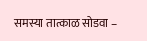समस्या तात्काळ सोडवा –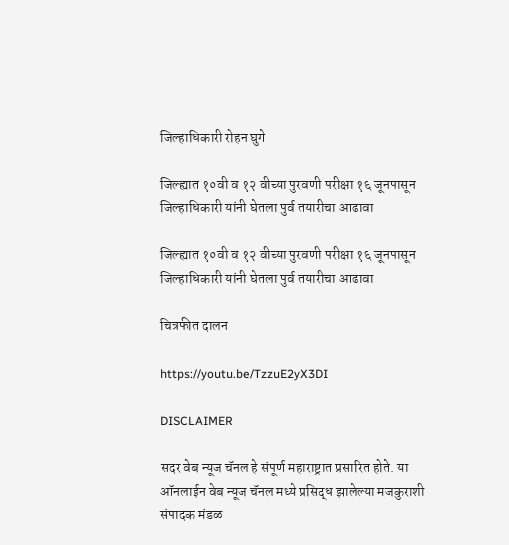जिल्हाधिकारी रोहन घुगे

जिल्ह्यात १०वी व १२ वीच्या पुरवणी परीक्षा १६ जूनपासून जिल्हाधिकारी यांनी घेतला पुर्व तयारीचा आढावा

जिल्ह्यात १०वी व १२ वीच्या पुरवणी परीक्षा १६ जूनपासून जिल्हाधिकारी यांनी घेतला पुर्व तयारीचा आढावा

चित्रफीत दालन

https://youtu.be/TzzuE2yX3DI

DISCLAIMER

सदर वेब न्यूज चॅनल हे संपूर्ण महाराष्ट्रात प्रसारित होते. या ऑनलाईन वेब न्यूज चॅनल मध्ये प्रसिद्ध झालेल्या मजकुराशी संपादक मंडळ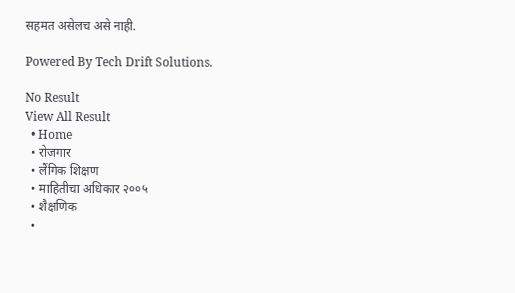सहमत असेलच असे नाही.

Powered By Tech Drift Solutions.

No Result
View All Result
  • Home
  • रोजगार
  • लैंगिक शिक्षण
  • माहितीचा अधिकार २००५
  • शैक्षणिक
  •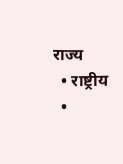राज्य
  • राष्ट्रीय
  •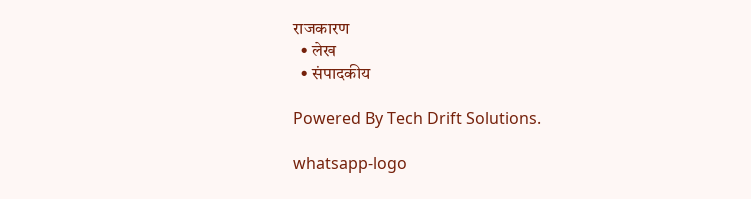राजकारण
  • लेख
  • संपादकीय

Powered By Tech Drift Solutions.

whatsapp-logo